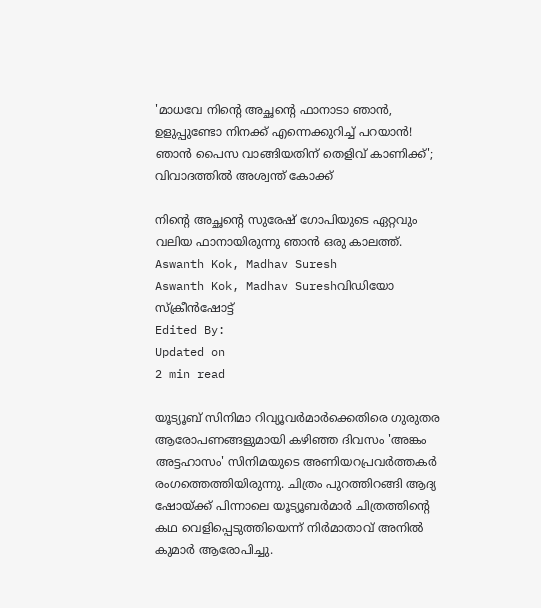'മാധവേ നിന്റെ അച്ഛന്റെ ഫാനാടാ ഞാൻ, ഉളുപ്പുണ്ടോ നിനക്ക് എന്നെക്കുറിച്ച് പറയാൻ! ഞാൻ പൈസ വാങ്ങിയതിന് തെളിവ് കാണിക്ക്'; വിവാദത്തിൽ അശ്വന്ത് കോക്ക്

നിന്റെ അച്ഛന്റെ സുരേഷ് ഗോപിയുടെ ഏറ്റവും വലിയ ഫാനായിരുന്നു ഞാൻ ഒരു കാലത്ത്.
Aswanth Kok, Madhav Suresh
Aswanth Kok, Madhav Sureshവിഡിയോ സ്ക്രീൻഷോട്ട്
Edited By:
Updated on
2 min read

യൂട്യൂബ് സിനിമാ റിവ്യൂവർമാർക്കെതിരെ ഗുരുതര ആരോപണങ്ങളുമായി കഴിഞ്ഞ ദിവസം 'അങ്കം അട്ടഹാസം' സിനിമയുടെ അണിയറപ്രവർത്തകർ രംഗത്തെത്തിയിരുന്നു. ചിത്രം പുറത്തിറങ്ങി ആദ്യ ഷോയ്ക്ക് പിന്നാലെ യൂട്യൂബർമാർ ചിത്രത്തിന്റെ കഥ വെളിപ്പെടുത്തിയെന്ന് നിർമാതാവ് അനിൽ കുമാർ ആരോപിച്ചു.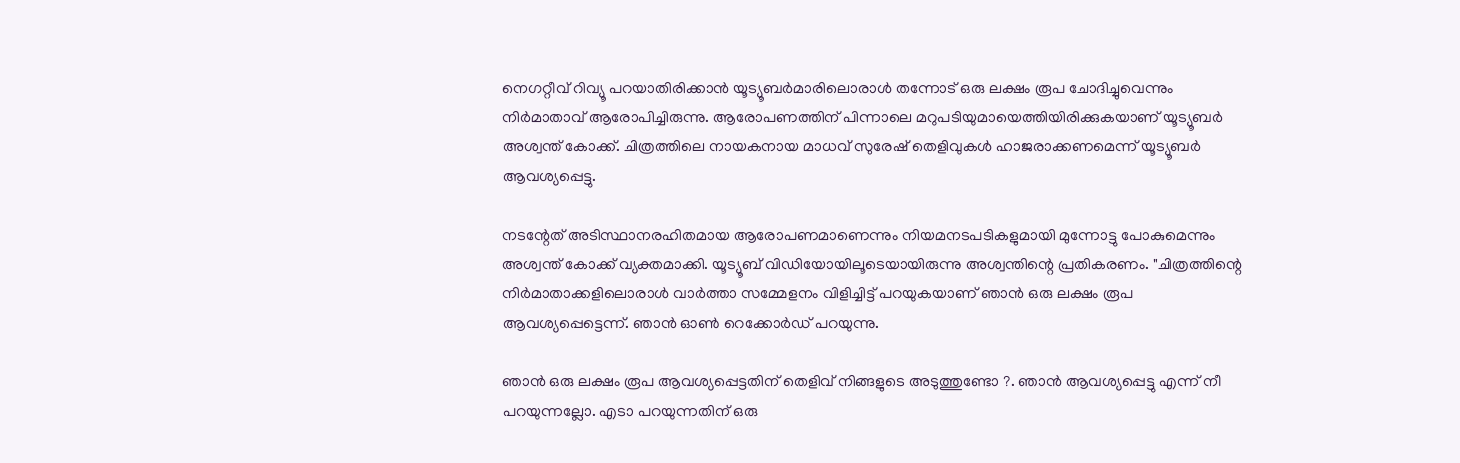നെഗറ്റീവ് റിവ്യൂ പറയാതിരിക്കാൻ യൂട്യൂബർമാരിലൊരാൾ തന്നോട് ഒരു ലക്ഷം രൂപ ചോദിച്ചുവെന്നും നിർമാതാവ് ആരോപിച്ചിരുന്നു. ആരോപണത്തിന് പിന്നാലെ മറുപടിയുമായെത്തിയിരിക്കുകയാണ് യൂട്യൂബർ അശ്വന്ത് കോക്ക്. ചിത്രത്തിലെ നായകനായ മാധവ് സുരേഷ് തെളിവുകൾ ഹാജരാക്കണമെന്ന് യൂട്യൂബർ ആവശ്യപ്പെട്ടു.

നടന്റേത് അടിസ്ഥാനരഹിതമായ ആരോപണമാണെന്നും നിയമനടപടികളുമായി മുന്നോട്ടു പോകുമെന്നും അശ്വന്ത് കോക്ക് വ്യക്തമാക്കി. യൂട്യൂബ് വിഡിയോയിലൂടെയായിരുന്നു അശ്വന്തിന്റെ പ്രതികരണം. "ചിത്രത്തിന്റെ നിർമാതാക്കളിലൊരാൾ വാർത്താ സമ്മേളനം വിളിച്ചിട്ട് പറയുകയാണ് ഞാൻ ഒരു ലക്ഷം രൂപ ആവശ്യപ്പെട്ടെന്ന്. ഞാൻ ഓൺ റെക്കോർഡ് പറയുന്നു.

ഞാൻ ഒരു ലക്ഷം രൂപ ആവശ്യപ്പെട്ടതിന് തെളിവ് നിങ്ങളുടെ അടുത്തുണ്ടോ ?. ഞാൻ ആവശ്യപ്പെട്ടു എന്ന് നീ പറയുന്നല്ലോ. എടാ പറയുന്നതിന് ഒരു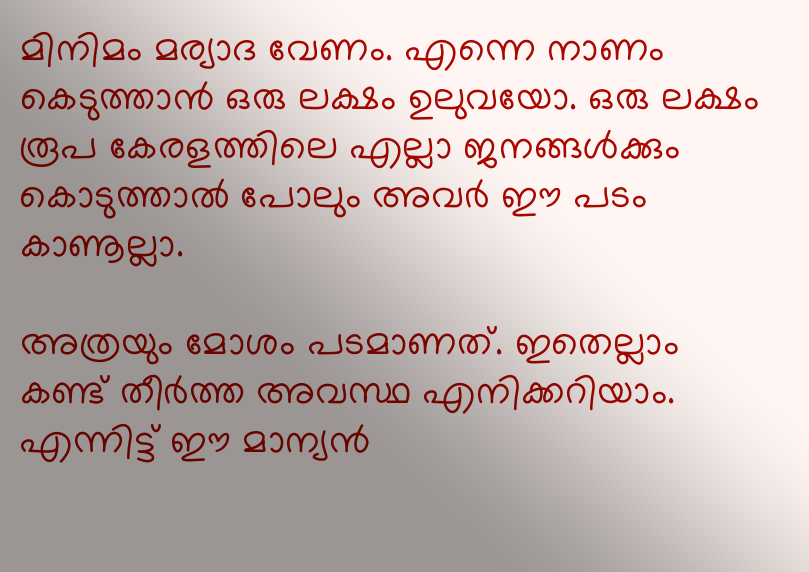മിനിമം മര്യാദ വേണം. എന്നെ നാണം കെടുത്താൻ ഒരു ലക്ഷം ഉലുവയോ. ഒരു ലക്ഷം രൂപ കേരളത്തിലെ എല്ലാ ജനങ്ങൾക്കും കൊടുത്താൽ പോലും അവർ ഈ പടം കാണൂല്ലാ.

അത്രയും മോശം പടമാണത്. ഇതെല്ലാം കണ്ട് തീർത്ത അവസ്ഥ എനിക്കറിയാം. എന്നിട്ട് ഈ മാന്യൻ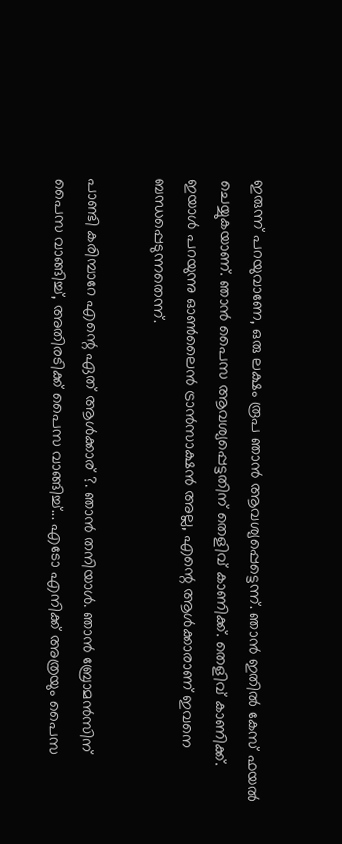ഇരുന്ന് പറയുവാണേ, ഒരു ലക്ഷം രൂപ ഞാൻ ആവശ്യപ്പെട്ടെന്ന്. ഞാൻ ഇതിൽ കേസ് ഫയൽ‌ ചെയ്യുകയാണ്. ഞാൻ പൈസ ആവശ്യപ്പെട്ടതിന് തെളിവ് കാണിക്ക്. തെളിവ് കാണിക്ക്. ഇയാൾ പറയുന്നു ഓൺലൈൻ ട്രാൻസാക്ഷൻ അല്ല, എന്റെ ആൾക്കാരാണ് ഇവനെ ബന്ധപ്പെടുന്നതെന്ന്.

പാണ്ടി കരിമ്പാറേ എന്റെ ഏത് ആൾക്കാര് ?. ഞാൻ തനിയാൾ. ഞാൻ ബ്രോമൻസിന് പൈസ വാങ്ങിച്ച്, അതിരടിക്ക് പൈസ വാങ്ങിച്ച്‌... എടോ എനിക്ക് അത്രയും പൈസ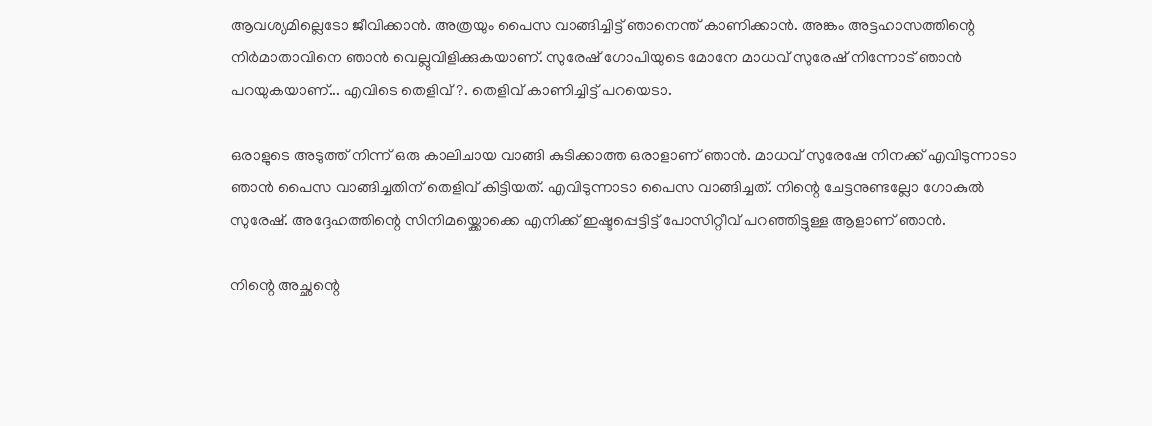ആവശ്യമില്ലെടോ‌ ജീവിക്കാൻ. അത്രയും പൈസ വാങ്ങിച്ചിട്ട് ഞാനെന്ത് കാണിക്കാൻ. അങ്കം അട്ടഹാസത്തിന്റെ നിർമാതാവിനെ ഞാൻ വെല്ലുവിളിക്കുകയാണ്. സുരേഷ് ഗോപിയുടെ മോനേ മാധവ് സുരേഷ് നിന്നോട് ഞാൻ പറയുകയാണ്... എവിടെ തെളിവ് ?. തെളിവ് കാണിച്ചിട്ട് പറയെടാ.

ഒരാളുടെ അടുത്ത് നിന്ന് ഒരു കാലിചായ വാങ്ങി കുടിക്കാത്ത ഒരാളാണ് ഞാൻ. മാധവ് സുരേഷേ നിനക്ക് എവിടുന്നാടാ ഞാൻ പൈസ വാങ്ങിച്ചതിന് തെളിവ് കിട്ടിയത്. എവിടുന്നാടാ പൈസ വാങ്ങിച്ചത്. നിന്റെ ചേട്ടനുണ്ടല്ലോ ഗോകുൽ സുരേഷ്. അദ്ദേഹത്തിന്റെ സിനിമയ്ക്കൊക്കെ എനിക്ക് ഇഷ്ടപ്പെട്ടിട്ട് പോസിറ്റീവ് പറഞ്ഞിട്ടുള്ള ആളാണ് ഞാൻ.

നിന്റെ അച്ഛന്റെ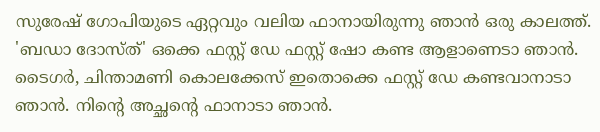സുരേഷ് ഗോപിയുടെ ഏറ്റവും വലിയ ഫാനായിരുന്നു ഞാൻ ഒരു കാലത്ത്. 'ബഡാ ദോസ്ത്' ഒക്കെ ഫസ്റ്റ് ഡേ ഫസ്റ്റ് ഷോ കണ്ട ആളാണെടാ ഞാൻ. ടൈഗർ, ചിന്താമണി കൊലക്കേസ് ഇതൊക്കെ ഫസ്റ്റ് ഡേ കണ്ടവാനാടാ ഞാൻ. നിന്റെ അച്ഛന്റെ ഫാനാടാ ഞാൻ.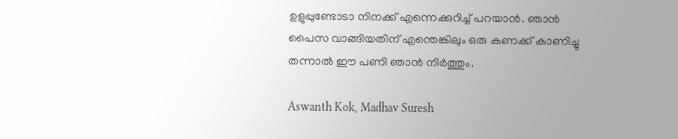ഉളുപ്പുണ്ടോടാ നിനക്ക് എന്നെക്കുറിച്ച് പറയാൻ. ഞാൻ പൈസ വാങ്ങിയതിന് എന്തെങ്കിലും ഒരു കണക്ക് കാണിച്ചു തന്നാൽ ഈ പണി ഞാൻ നിർത്തും.

Aswanth Kok, Madhav Suresh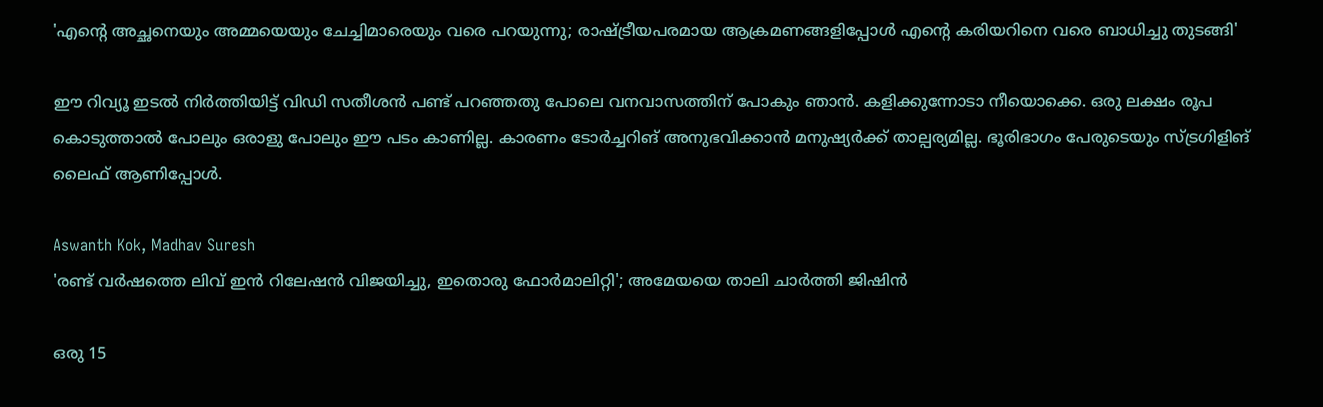'എന്റെ അച്ഛനെയും അമ്മയെയും ചേച്ചിമാരെയും വരെ പറയുന്നു; രാഷ്ട്രീയപരമായ ആക്രമണങ്ങളിപ്പോൾ എന്റെ കരിയറിനെ വരെ ബാധിച്ചു തുടങ്ങി'

ഈ റിവ്യൂ ഇടൽ നിർത്തിയിട്ട് വിഡി സതീശൻ പണ്ട് പറഞ്ഞതു പോലെ വനവാസത്തിന് പോകും ഞാൻ. കളിക്കുന്നോടാ നീയൊക്കെ. ഒരു ലക്ഷം രൂപ കൊടുത്താൽ പോലും ഒരാളു പോലും ഈ പടം കാണില്ല. കാരണം ടോർച്ചറിങ് അനുഭവിക്കാൻ മനുഷ്യർക്ക് താല്പര്യമില്ല. ഭൂരിഭാഗം പേരുടെയും സ്ട്രഗിളിങ് ലൈഫ് ആണിപ്പോൾ.

Aswanth Kok, Madhav Suresh
'രണ്ട് വർഷത്തെ ലിവ് ഇൻ‌ റിലേഷൻ വിജയിച്ചു, ഇതൊരു ഫോർമാലിറ്റി'; അമേയയെ താലി ചാർത്തി ജിഷിൻ

ഒരു 15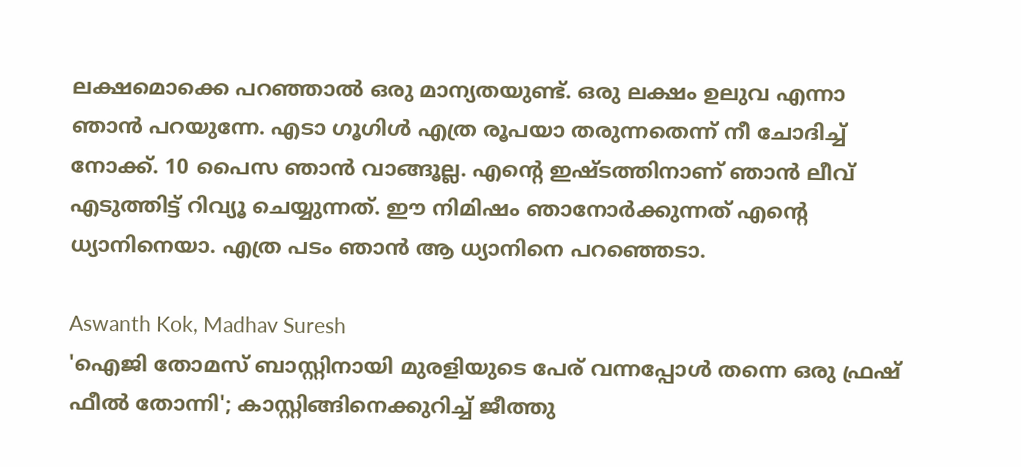ലക്ഷമൊക്കെ പറഞ്ഞാൽ ഒരു മാന്യതയുണ്ട്. ഒരു ലക്ഷം ഉലുവ എന്നാ ഞാൻ പറയുന്നേ. എടാ ഗൂഗിൾ എത്ര രൂപയാ തരുന്നതെന്ന് നീ ചോദിച്ച് നോക്ക്. 10 പൈസ ഞാൻ വാങ്ങൂല്ല. എന്റെ ഇഷ്ടത്തിനാണ് ഞാൻ‌ ലീവ് എടുത്തിട്ട് റിവ്യൂ ചെയ്യുന്നത്. ഈ നിമിഷം ഞാനോർക്കുന്നത് എന്റെ ധ്യാനിനെയാ. എത്ര പടം ഞാൻ ആ ധ്യാനിനെ പറഞ്ഞെടാ.

Aswanth Kok, Madhav Suresh
'ഐജി തോമസ് ബാസ്റ്റിനായി മുരളിയുടെ പേര് വന്നപ്പോൾ തന്നെ ഒരു ഫ്രഷ് ഫീൽ തോന്നി'; കാസ്റ്റിങ്ങിനെക്കുറിച്ച് ജീത്തു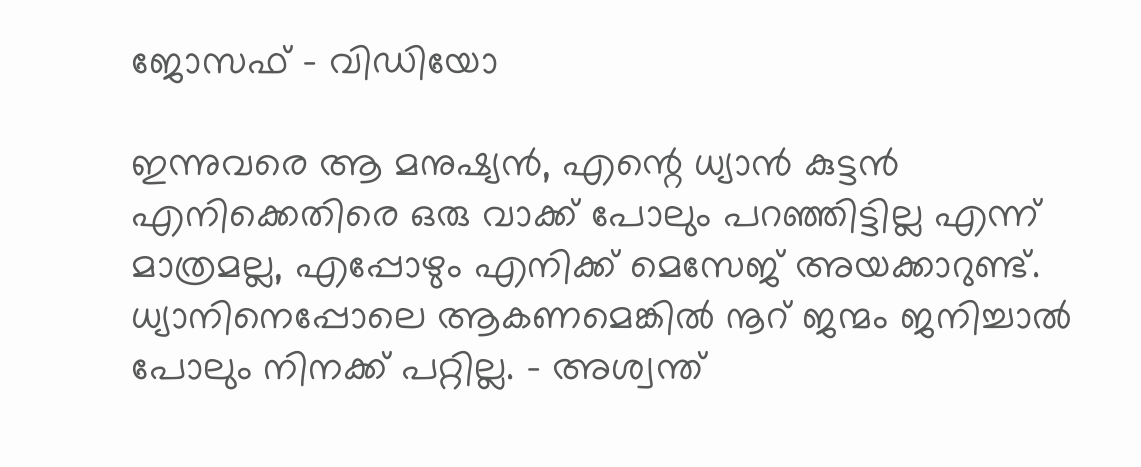ജോസഫ് - വി‍ഡിയോ

ഇന്നുവരെ ആ ‌മനുഷ്യൻ, എന്റെ ധ്യാൻ കുട്ടൻ എനിക്കെതിരെ ഒരു വാക്ക് പോലും പറഞ്ഞിട്ടില്ല എന്ന് മാത്രമല്ല, എപ്പോഴും എനിക്ക് മെസേജ് അയക്കാറുണ്ട്. ധ്യാനിനെപ്പോലെ ആകണമെങ്കിൽ നൂറ് ജന്മം ജനിച്ചാൽ പോലും നിനക്ക് പറ്റില്ല. - അശ്വന്ത്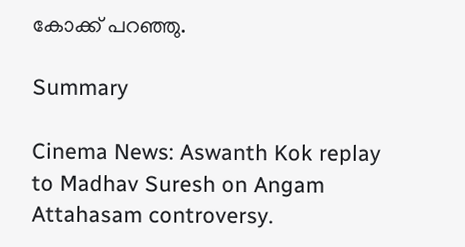കോക്ക് പറഞ്ഞു.

Summary

Cinema News: Aswanth Kok replay to Madhav Suresh on Angam Attahasam controversy.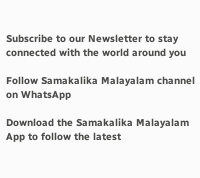Subscribe to our Newsletter to stay connected with the world around you

Follow Samakalika Malayalam channel on WhatsApp

Download the Samakalika Malayalam App to follow the latest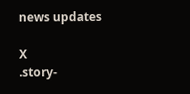news updates

X
.story-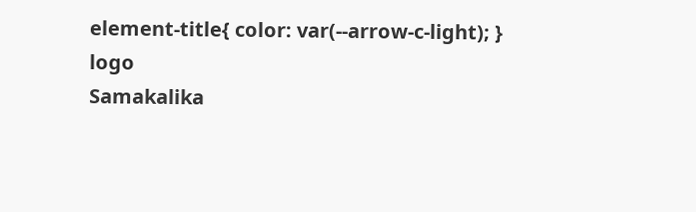element-title{ color: var(--arrow-c-light); }
logo
Samakalika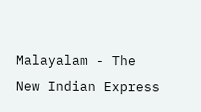Malayalam - The New Indian Express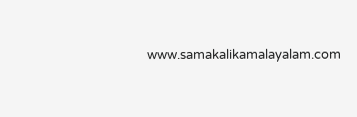www.samakalikamalayalam.com